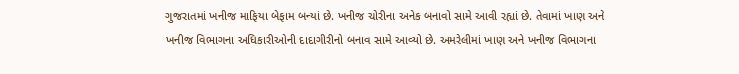ગુજરાતમાં ખનીજ માફિયા બેફામ બન્યાં છે. ખનીજ ચોરીના અનેક બનાવો સામે આવી રહ્યાં છે. તેવામાં ખાણ અને ખનીજ વિભાગના અધિકારીઓની દાદાગીરીનો બનાવ સામે આવ્યો છે. અમરેલીમાં ખાણ અને ખનીજ વિભાગના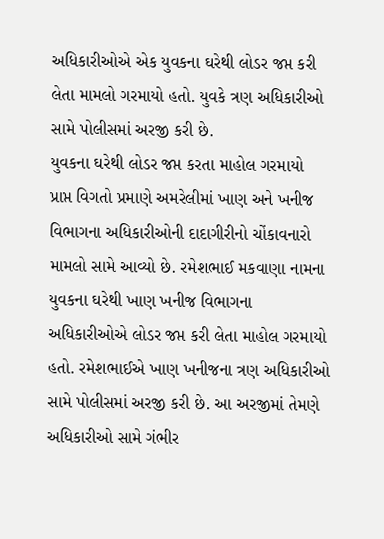અધિકારીઓએ એક યુવકના ઘરેથી લોડર જપ્ત કરી લેતા મામલો ગરમાયો હતો. યુવકે ત્રણ અધિકારીઓ સામે પોલીસમાં અરજી કરી છે.
યુવકના ઘરેથી લોડર જપ્ત કરતા માહોલ ગરમાયો
પ્રાપ્ત વિગતો પ્રમાણે અમરેલીમાં ખાણ અને ખનીજ વિભાગના અધિકારીઓની દાદાગીરીનો ચોંકાવનારો મામલો સામે આવ્યો છે. રમેશભાઈ મકવાણા નામના યુવકના ઘરેથી ખાણ ખનીજ વિભાગના અધિકારીઓએ લોડર જપ્ત કરી લેતા માહોલ ગરમાયો હતો. રમેશભાઈએ ખાણ ખનીજના ત્રણ અધિકારીઓ સામે પોલીસમાં અરજી કરી છે. આ અરજીમાં તેમણે અધિકારીઓ સામે ગંભીર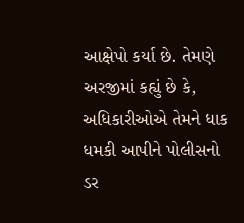આક્ષેપો કર્યા છે. તેમણે અરજીમાં કહ્યું છે કે, અધિકારીઓએ તેમને ધાક ધમકી આપીને પોલીસનો ડર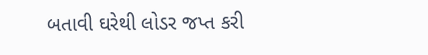બતાવી ઘરેથી લોડર જપ્ત કરી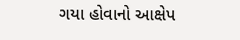ગયા હોવાનો આક્ષેપ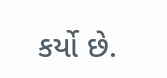કર્યો છે.